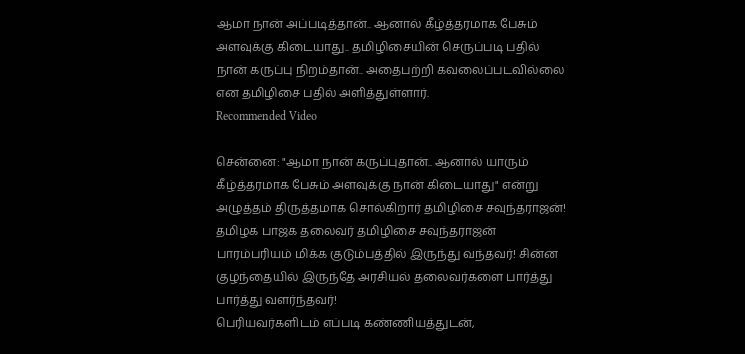ஆமா நான் அப்படித்தான்.. ஆனால் கீழ்த்தரமாக பேசும் அளவுக்கு கிடையாது.. தமிழிசையின் செருப்படி பதில்
நான் கருப்பு நிறம்தான்.. அதைபற்றி கவலைப்படவில்லை என தமிழிசை பதில் அளித்துள்ளார்.
Recommended Video

சென்னை: "ஆமா நான் கருப்புதான்.. ஆனால் யாரும் கீழ்த்தரமாக பேசும் அளவுக்கு நான் கிடையாது" என்று அழுத்தம் திருத்தமாக சொல்கிறார் தமிழிசை சவுந்தராஜன்!
தமிழக பாஜக தலைவர் தமிழிசை சவுந்தராஜன் பாரம்பரியம் மிக்க குடும்பத்தில் இருந்து வந்தவர்! சின்ன குழந்தையில் இருந்தே அரசியல் தலைவர்களை பார்த்து பார்த்து வளர்ந்தவர்!
பெரியவர்களிடம் எப்படி கண்ணியத்துடன்,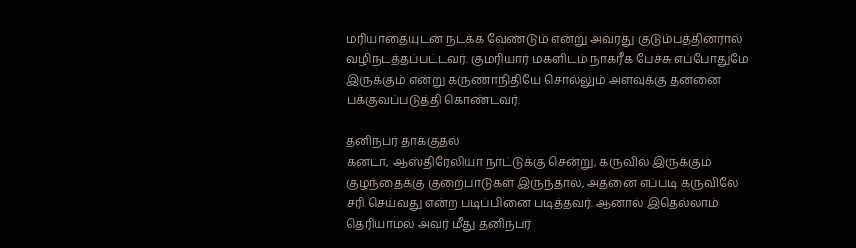மரியாதையுடன் நடக்க வேண்டும் என்று அவரது குடும்பத்தினரால் வழிநடத்தப்பட்டவர். குமரியார் மகளிடம் நாகரீக பேச்சு எப்போதுமே இருக்கும் என்று கருணாநிதியே சொல்லும் அளவுக்கு தன்னை பக்குவப்படுத்தி கொண்டவர்.

தனிநபர் தாக்குதல்
கனடா, ஆஸ்திரேலியா நாட்டுக்கு சென்று, கருவில் இருக்கும் குழந்தைக்கு குறைபாடுகள் இருந்தால், அதனை எப்படி கருவிலே சரி செய்வது என்ற படிப்பினை படித்தவர். ஆனால் இதெல்லாம் தெரியாமல் அவர் மீது தனிநபர்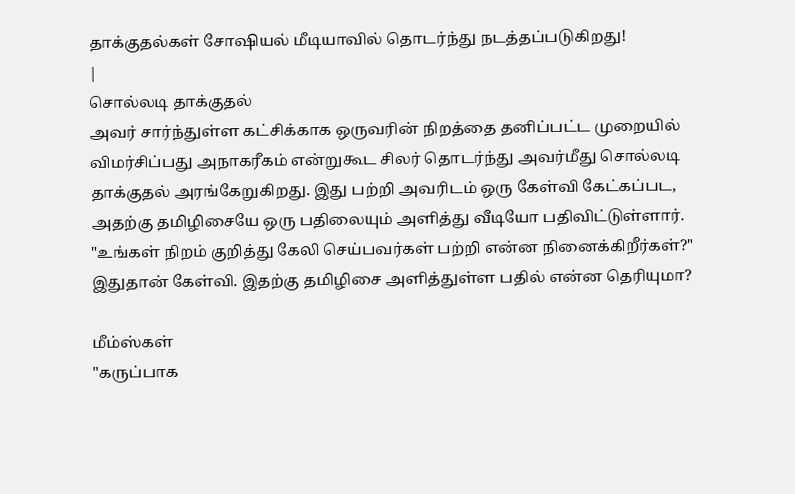தாக்குதல்கள் சோஷியல் மீடியாவில் தொடர்ந்து நடத்தப்படுகிறது!
|
சொல்லடி தாக்குதல்
அவர் சார்ந்துள்ள கட்சிக்காக ஒருவரின் நிறத்தை தனிப்பட்ட முறையில் விமர்சிப்பது அநாகரீகம் என்றுகூட சிலர் தொடர்ந்து அவர்மீது சொல்லடி தாக்குதல் அரங்கேறுகிறது. இது பற்றி அவரிடம் ஒரு கேள்வி கேட்கப்பட, அதற்கு தமிழிசையே ஒரு பதிலையும் அளித்து வீடியோ பதிவிட்டுள்ளார். "உங்கள் நிறம் குறித்து கேலி செய்பவர்கள் பற்றி என்ன நினைக்கிறீர்கள்?" இதுதான் கேள்வி. இதற்கு தமிழிசை அளித்துள்ள பதில் என்ன தெரியுமா?

மீம்ஸ்கள்
"கருப்பாக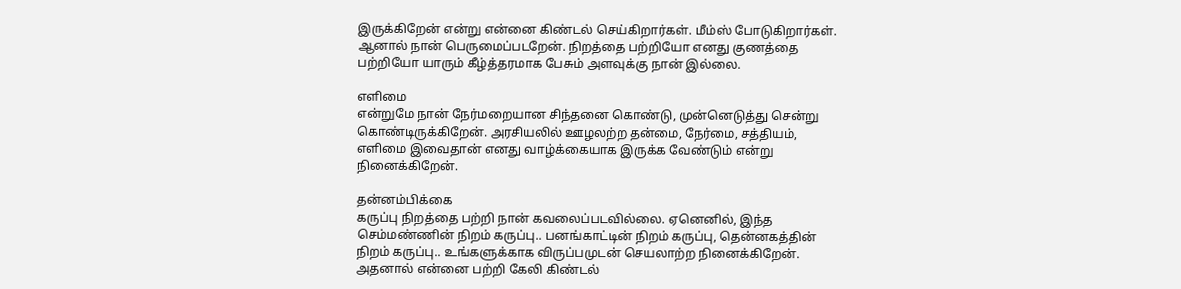இருக்கிறேன் என்று என்னை கிண்டல் செய்கிறார்கள். மீம்ஸ் போடுகிறார்கள். ஆனால் நான் பெருமைப்படறேன். நிறத்தை பற்றியோ எனது குணத்தை பற்றியோ யாரும் கீழ்த்தரமாக பேசும் அளவுக்கு நான் இல்லை.

எளிமை
என்றுமே நான் நேர்மறையான சிந்தனை கொண்டு, முன்னெடுத்து சென்று கொண்டிருக்கிறேன். அரசியலில் ஊழலற்ற தன்மை, நேர்மை, சத்தியம், எளிமை இவைதான் எனது வாழ்க்கையாக இருக்க வேண்டும் என்று நினைக்கிறேன்.

தன்னம்பிக்கை
கருப்பு நிறத்தை பற்றி நான் கவலைப்படவில்லை. ஏனெனில், இந்த செம்மண்ணின் நிறம் கருப்பு.. பனங்காட்டின் நிறம் கருப்பு, தென்னகத்தின் நிறம் கருப்பு.. உங்களுக்காக விருப்பமுடன் செயலாற்ற நினைக்கிறேன். அதனால் என்னை பற்றி கேலி கிண்டல்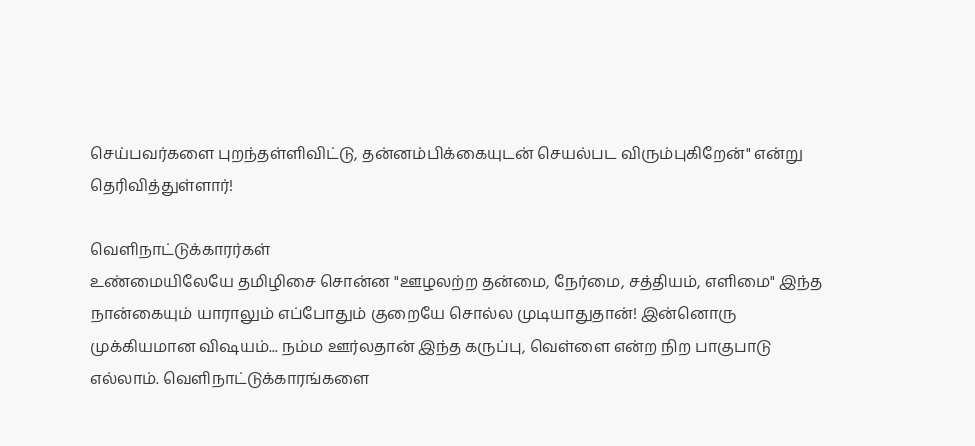செய்பவர்களை புறந்தள்ளிவிட்டு, தன்னம்பிக்கையுடன் செயல்பட விரும்புகிறேன்" என்று தெரிவித்துள்ளார்!

வெளிநாட்டுக்காரர்கள்
உண்மையிலேயே தமிழிசை சொன்ன "ஊழலற்ற தன்மை, நேர்மை, சத்தியம், எளிமை" இந்த நான்கையும் யாராலும் எப்போதும் குறையே சொல்ல முடியாதுதான்! இன்னொரு முக்கியமான விஷயம்... நம்ம ஊர்லதான் இந்த கருப்பு, வெள்ளை என்ற நிற பாகுபாடு எல்லாம். வெளிநாட்டுக்காரங்களை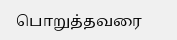பொறுத்தவரை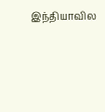இந்தியாவில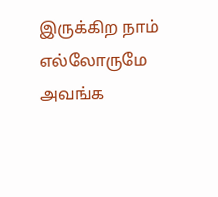இருக்கிற நாம் எல்லோருமே அவங்க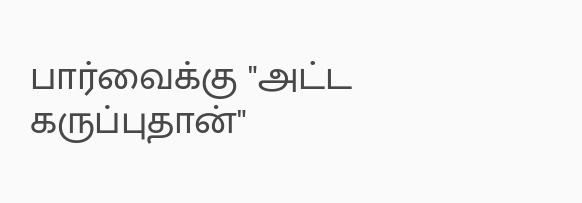பார்வைக்கு "அட்ட கருப்புதான்"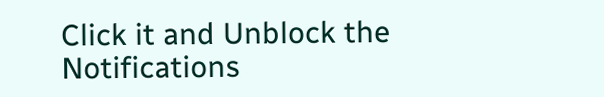Click it and Unblock the Notifications